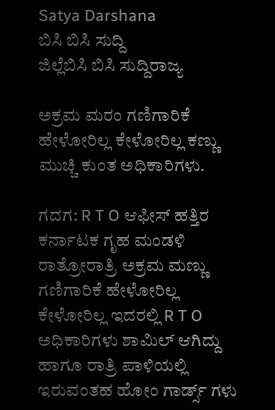Satya Darshana
ಬಿಸಿ ಬಿಸಿ ಸುದ್ದಿ
ಜಿಲ್ಲೆಬಿಸಿ ಬಿಸಿ ಸುದ್ದಿರಾಜ್ಯ

ಅಕ್ರಮ ಮರಂ ಗಣಿಗಾರಿಕೆ ಹೇಳೋರಿಲ್ಲ ಕೇಳೋರಿಲ್ಲ ಕಣ್ಣು ಮುಚ್ಚಿ ಕುಂತ ಅಧಿಕಾರಿಗಳು.

ಗದಗ: R T O ಆಫೀಸ್ ಹತ್ತಿರ ಕರ್ನಾಟಕ ಗೃಹ ಮಂಡಳಿ ರಾತ್ರೋರಾತ್ರಿ ಅಕ್ರಮ ಮಣ್ಣು ಗಣಿಗಾರಿಕೆ ಹೇಳೋರಿಲ್ಲ ಕೇಳೋರಿಲ್ಲ ಇದರಲ್ಲಿ R T O ಅಧಿಕಾರಿಗಳು ಶಾಮಿಲ್ ಆಗಿದ್ದು ಹಾಗೂ ರಾತ್ರಿ ಪಾಳಿಯಲ್ಲಿ ಇರುವಂತಹ ಹೋಂ ಗಾರ್ಡ್ಸ್ ಗಳು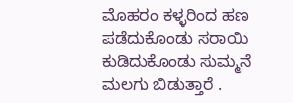ಮೊಹರಂ ಕಳ್ಳರಿಂದ ಹಣ ಪಡೆದುಕೊಂಡು ಸರಾಯಿ ಕುಡಿದುಕೊಂಡು ಸುಮ್ಮನೆ ಮಲಗು ಬಿಡುತ್ತಾರೆ .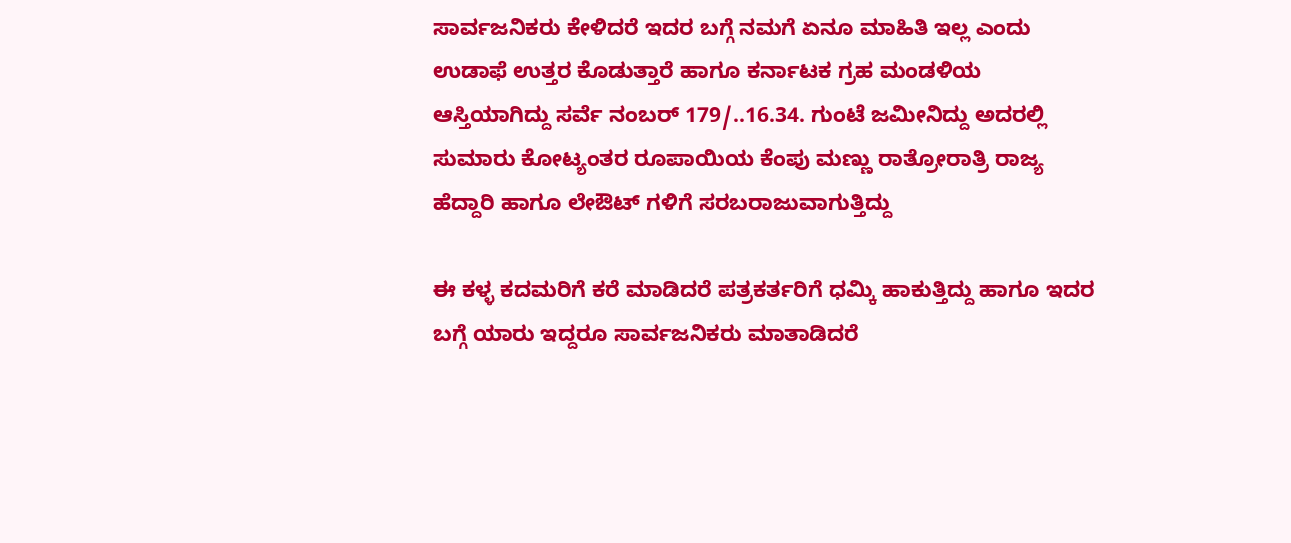ಸಾರ್ವಜನಿಕರು ಕೇಳಿದರೆ ಇದರ ಬಗ್ಗೆ ನಮಗೆ ಏನೂ ಮಾಹಿತಿ ಇಲ್ಲ ಎಂದು ಉಡಾಫೆ ಉತ್ತರ ಕೊಡುತ್ತಾರೆ ಹಾಗೂ ಕರ್ನಾಟಕ ಗ್ರಹ ಮಂಡಳಿಯ ಆಸ್ತಿಯಾಗಿದ್ದು ಸರ್ವೆ ನಂಬರ್ 179/..16.34. ಗುಂಟೆ ಜಮೀನಿದ್ದು ಅದರಲ್ಲಿ ಸುಮಾರು ಕೋಟ್ಯಂತರ ರೂಪಾಯಿಯ ಕೆಂಪು ಮಣ್ಣು ರಾತ್ರೋರಾತ್ರಿ ರಾಜ್ಯ ಹೆದ್ದಾರಿ ಹಾಗೂ ಲೇಔಟ್ ಗಳಿಗೆ ಸರಬರಾಜುವಾಗುತ್ತಿದ್ದು

ಈ ಕಳ್ಳ ಕದಮರಿಗೆ ಕರೆ ಮಾಡಿದರೆ ಪತ್ರಕರ್ತರಿಗೆ ಧಮ್ಕಿ ಹಾಕುತ್ತಿದ್ದು ಹಾಗೂ ಇದರ ಬಗ್ಗೆ ಯಾರು ಇದ್ದರೂ ಸಾರ್ವಜನಿಕರು ಮಾತಾಡಿದರೆ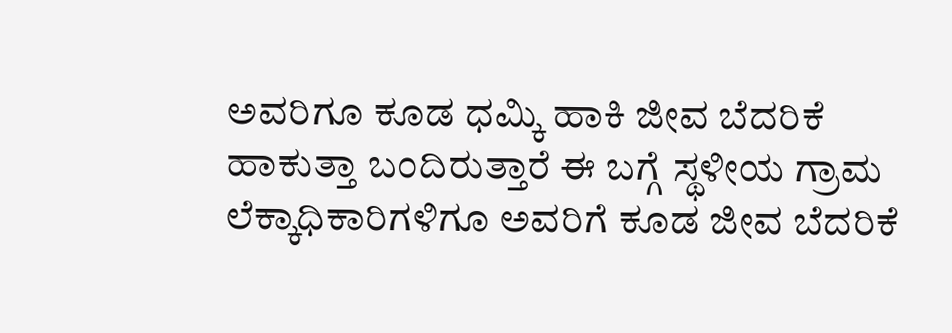ಅವರಿಗೂ ಕೂಡ ಧಮ್ಕಿ ಹಾಕಿ ಜೀವ ಬೆದರಿಕೆ ಹಾಕುತ್ತಾ ಬಂದಿರುತ್ತಾರೆ ಈ ಬಗ್ಗೆ ಸ್ಥಳೀಯ ಗ್ರಾಮ ಲೆಕ್ಕಾಧಿಕಾರಿಗಳಿಗೂ ಅವರಿಗೆ ಕೂಡ ಜೀವ ಬೆದರಿಕೆ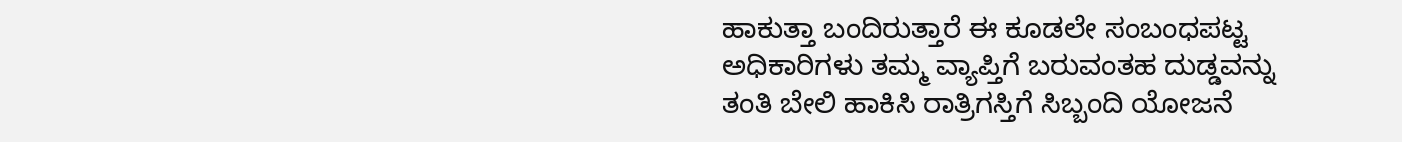ಹಾಕುತ್ತಾ ಬಂದಿರುತ್ತಾರೆ ಈ ಕೂಡಲೇ ಸಂಬಂಧಪಟ್ಟ ಅಧಿಕಾರಿಗಳು ತಮ್ಮ ವ್ಯಾಪ್ತಿಗೆ ಬರುವಂತಹ ದುಡ್ಡವನ್ನು ತಂತಿ ಬೇಲಿ ಹಾಕಿಸಿ ರಾತ್ರಿಗಸ್ತಿಗೆ ಸಿಬ್ಬಂದಿ ಯೋಜನೆ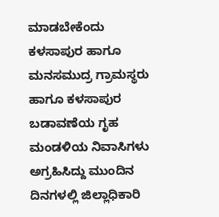ಮಾಡಬೇಕೆಂದು ಕಳಸಾಪುರ ಹಾಗೂ ಮನಸಮುದ್ರ ಗ್ರಾಮಸ್ಥರು ಹಾಗೂ ಕಳಸಾಪುರ ಬಡಾವಣೆಯ ಗೃಹ ಮಂಡಳಿಯ ನಿವಾಸಿಗಳು ಅಗ್ರಹಿಸಿದ್ದು ಮುಂದಿನ ದಿನಗಳಲ್ಲಿ ಜಿಲ್ಲಾಧಿಕಾರಿ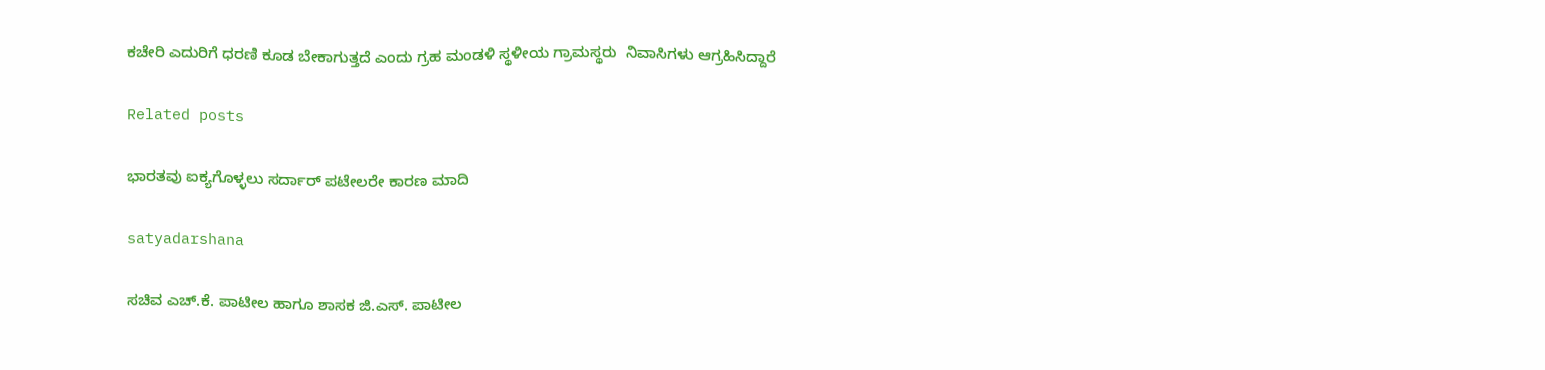ಕಚೇರಿ ಎದುರಿಗೆ ಧರಣಿ ಕೂಡ ಬೇಕಾಗುತ್ತದೆ ಎಂದು ಗ್ರಹ ಮಂಡಳಿ ಸ್ಥಳೀಯ ಗ್ರಾಮಸ್ಥರು  ನಿವಾಸಿಗಳು ಆಗ್ರಹಿಸಿದ್ದಾರೆ

Related posts

ಭಾರತವು ಐಕ್ಯಗೊಳ್ಳಲು ಸರ್ದಾರ್ ಪಟೇಲರೇ ಕಾರಣ ಮಾದಿ

satyadarshana

ಸಚಿವ ಎಚ್.ಕೆ. ಪಾಟೀಲ ಹಾಗೂ ಶಾಸಕ ಜಿ.ಎಸ್. ಪಾಟೀಲ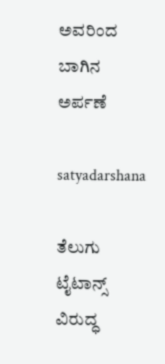ಅವರಿಂದ ಬಾಗಿನ ಅರ್ಪಣೆ

satyadarshana

ತೆಲುಗು ಟೈಟಾನ್ಸ್ ವಿರುದ್ಧ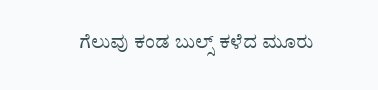ಗೆಲುವು ಕಂಡ ಬುಲ್ಸ್ ಕಳೆದ ಮೂರು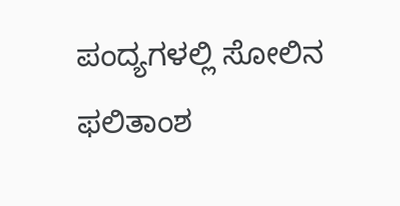ಪಂದ್ಯಗಳಲ್ಲಿ ಸೋಲಿನ ಫಲಿತಾಂಶ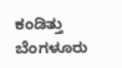ಕಂಡಿತ್ತು ಬೆಂಗಳೂರು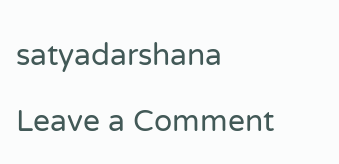satyadarshana

Leave a Comment